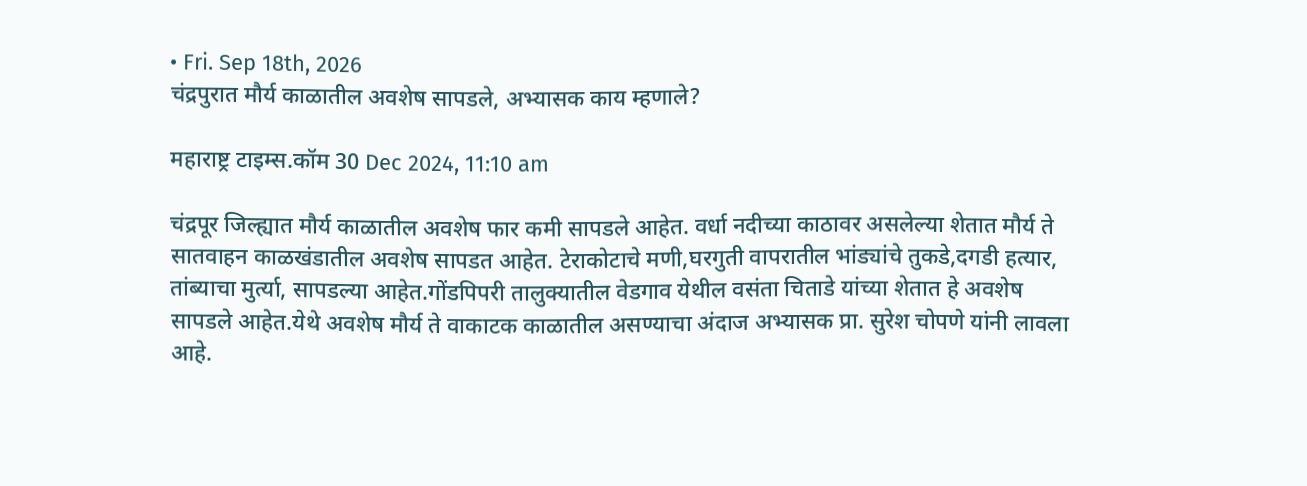• Fri. Sep 18th, 2026
चंद्रपुरात मौर्य काळातील अवशेष सापडले, अभ्यासक काय म्हणाले?

महाराष्ट्र टाइम्स.कॉम 30 Dec 2024, 11:10 am

चंद्रपूर जिल्ह्यात मौर्य काळातील अवशेष फार कमी सापडले आहेत. वर्धा नदीच्या काठावर असलेल्या शेतात मौर्य ते सातवाहन काळखंडातील अवशेष सापडत आहेत. टेराकोटाचे मणी,घरगुती वापरातील भांड्यांचे तुकडे,दगडी हत्यार, तांब्याचा मुर्त्या, सापडल्या आहेत.गोंडपिपरी तालुक्यातील वेडगाव येथील वसंता चिताडे यांच्या शेतात हे अवशेष सापडले आहेत.येथे अवशेष मौर्य ते वाकाटक काळातील असण्याचा अंदाज अभ्यासक प्रा. सुरेश चोपणे यांनी लावला आहे.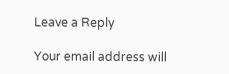Leave a Reply

Your email address will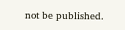not be published.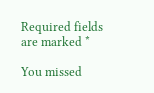Required fields are marked *

You missed